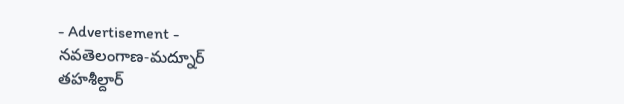- Advertisement -
నవతెలంగాణ-మద్నూర్
తహశీల్దార్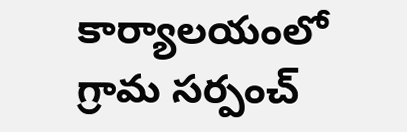కార్యాలయంలో గ్రామ సర్పంచ్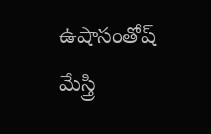ఉషాసంతోష్ మేస్త్రి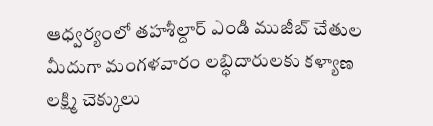ఆధ్వర్యంలో తహశీల్దార్ ఎండి ముజీబ్ చేతుల మీదుగా మంగళవారం లబ్ధిదారులకు కళ్యాణ లక్ష్మి చెక్కులు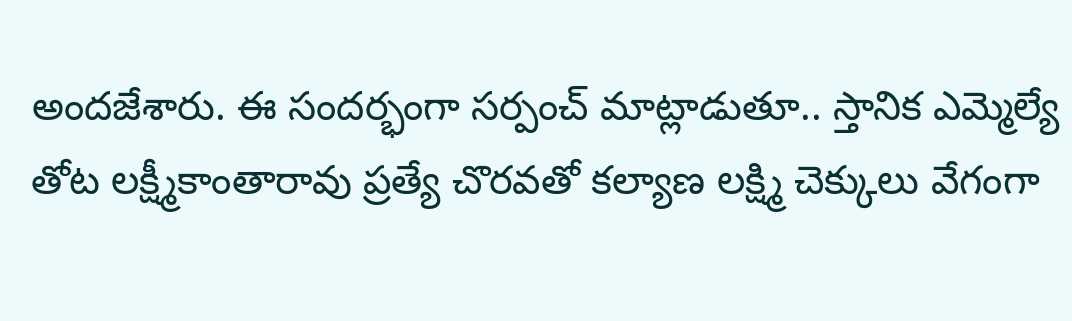అందజేశారు. ఈ సందర్భంగా సర్పంచ్ మాట్లాడుతూ.. స్తానిక ఎమ్మెల్యే తోట లక్ష్మీకాంతారావు ప్రత్యే చొరవతో కల్యాణ లక్ష్మి చెక్కులు వేగంగా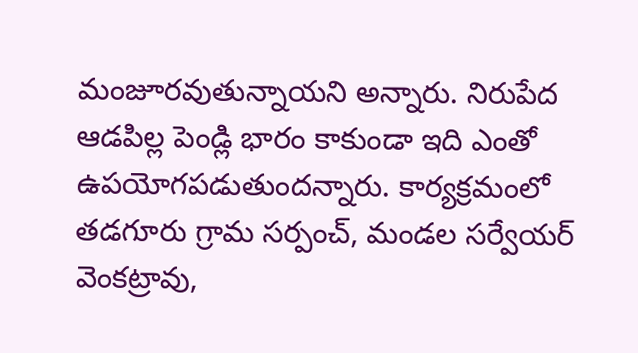మంజూరవుతున్నాయని అన్నారు. నిరుపేద ఆడపిల్ల పెండ్లి భారం కాకుండా ఇది ఎంతో ఉపయోగపడుతుందన్నారు. కార్యక్రమంలో తడగూరు గ్రామ సర్పంచ్, మండల సర్వేయర్ వెంకట్రావు,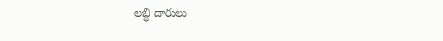లబ్ధి దారులు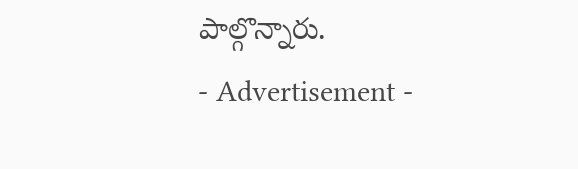పాల్గొన్నారు.
- Advertisement -